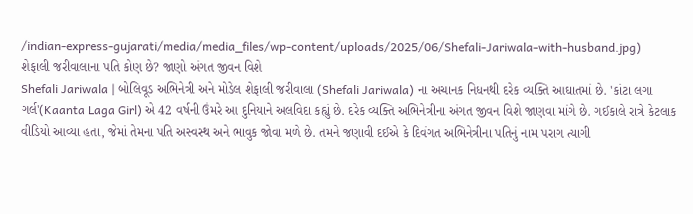/indian-express-gujarati/media/media_files/wp-content/uploads/2025/06/Shefali-Jariwala-with-husband.jpg)
શેફાલી જરીવાલાના પતિ કોણ છે? જાણો અંગત જીવન વિશે
Shefali Jariwala | બોલિવૂડ અભિનેત્રી અને મોડેલ શેફાલી જરીવાલા (Shefali Jariwala) ના અચાનક નિધનથી દરેક વ્યક્તિ આઘાતમાં છે. 'કાંટા લગા ગર્લ'(Kaanta Laga Girl) એ 42 વર્ષની ઉંમરે આ દુનિયાને અલવિદા કહ્યું છે. દરેક વ્યક્તિ અભિનેત્રીના અંગત જીવન વિશે જાણવા માંગે છે. ગઈકાલે રાત્રે કેટલાક વીડિયો આવ્યા હતા, જેમાં તેમના પતિ અસ્વસ્થ અને ભાવુક જોવા મળે છે. તમને જણાવી દઈએ કે દિવંગત અભિનેત્રીના પતિનું નામ પરાગ ત્યાગી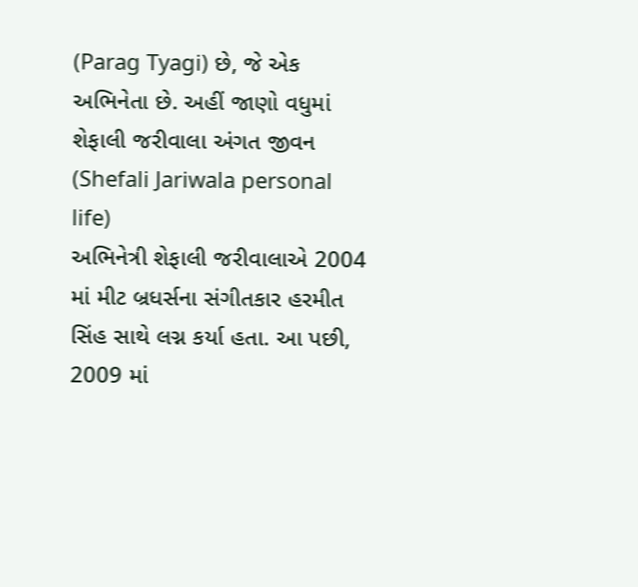(Parag Tyagi) છે, જે એક અભિનેતા છે. અહીં જાણો વધુમાં
શેફાલી જરીવાલા અંગત જીવન (Shefali Jariwala personal life)
અભિનેત્રી શેફાલી જરીવાલાએ 2004 માં મીટ બ્રધર્સના સંગીતકાર હરમીત સિંહ સાથે લગ્ન કર્યા હતા. આ પછી, 2009 માં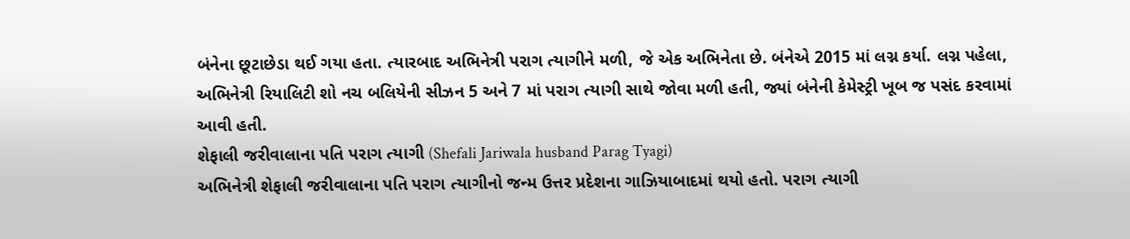બંનેના છૂટાછેડા થઈ ગયા હતા. ત્યારબાદ અભિનેત્રી પરાગ ત્યાગીને મળી, જે એક અભિનેતા છે. બંનેએ 2015 માં લગ્ન કર્યા. લગ્ન પહેલા, અભિનેત્રી રિયાલિટી શો નચ બલિયેની સીઝન 5 અને 7 માં પરાગ ત્યાગી સાથે જોવા મળી હતી, જ્યાં બંનેની કેમેસ્ટ્રી ખૂબ જ પસંદ કરવામાં આવી હતી.
શેફાલી જરીવાલાના પતિ પરાગ ત્યાગી (Shefali Jariwala husband Parag Tyagi)
અભિનેત્રી શેફાલી જરીવાલાના પતિ પરાગ ત્યાગીનો જન્મ ઉત્તર પ્રદેશના ગાઝિયાબાદમાં થયો હતો. પરાગ ત્યાગી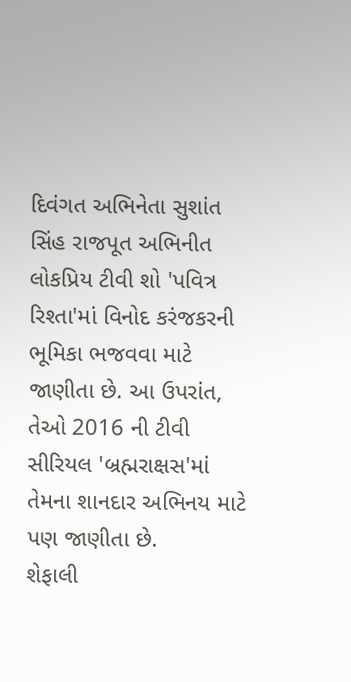દિવંગત અભિનેતા સુશાંત સિંહ રાજપૂત અભિનીત લોકપ્રિય ટીવી શો 'પવિત્ર રિશ્તા'માં વિનોદ કરંજકરની ભૂમિકા ભજવવા માટે જાણીતા છે. આ ઉપરાંત, તેઓ 2016 ની ટીવી સીરિયલ 'બ્રહ્મરાક્ષસ'માં તેમના શાનદાર અભિનય માટે પણ જાણીતા છે.
શેફાલી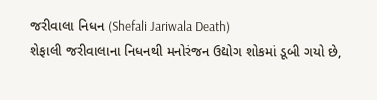જરીવાલા નિધન (Shefali Jariwala Death)
શેફાલી જરીવાલાના નિધનથી મનોરંજન ઉદ્યોગ શોકમાં ડૂબી ગયો છે,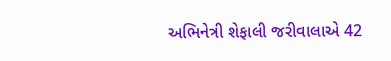અભિનેત્રી શેફાલી જરીવાલાએ 42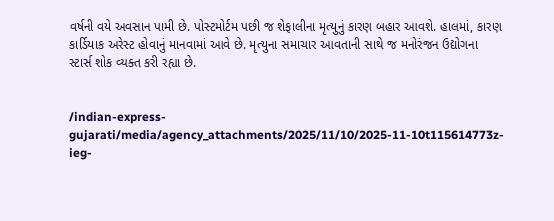વર્ષની વયે અવસાન પામી છે. પોસ્ટમોર્ટમ પછી જ શેફાલીના મૃત્યુનું કારણ બહાર આવશે. હાલમાં, કારણ કાર્ડિયાક અરેસ્ટ હોવાનું માનવામાં આવે છે. મૃત્યુના સમાચાર આવતાની સાથે જ મનોરંજન ઉદ્યોગના સ્ટાર્સ શોક વ્યક્ત કરી રહ્યા છે.


/indian-express-gujarati/media/agency_attachments/2025/11/10/2025-11-10t115614773z-ieg-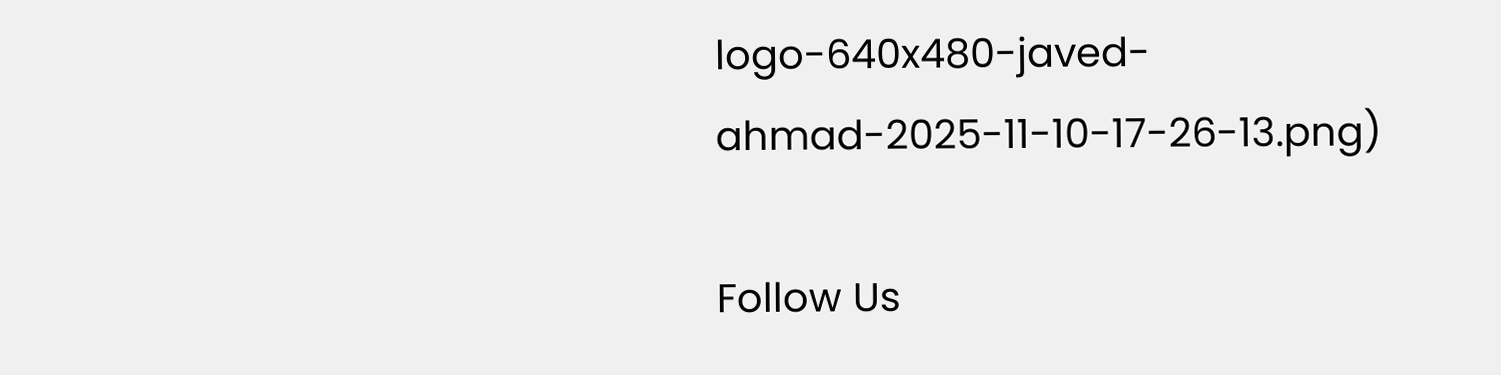logo-640x480-javed-ahmad-2025-11-10-17-26-13.png)

Follow Us